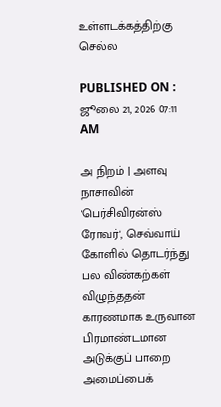உள்ளடக்கத்திற்கு செல்ல

PUBLISHED ON : ஜூலை 21, 2026 07:11 AM

அ நிறம் | அளவு
நாசாவின் 'பெர்சிவிரன்ஸ் ரோவர்', செவ்வாய் கோளில் தொடர்ந்து பல விண்கற்கள் விழுந்ததன் காரணமாக உருவான பிரமாண்டமான அடுக்குப் பாறை அமைப்பைக்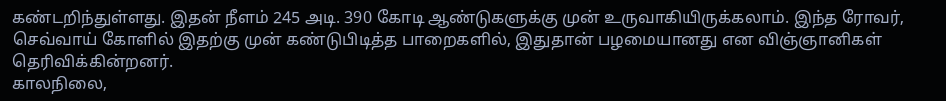கண்டறிந்துள்ளது. இதன் நீளம் 245 அடி. 390 கோடி ஆண்டுகளுக்கு முன் உருவாகியிருக்கலாம். இந்த ரோவர், செவ்வாய் கோளில் இதற்கு முன் கண்டுபிடித்த பாறைகளில், இதுதான் பழமையானது என விஞ்ஞானிகள் தெரிவிக்கின்றனர்.
காலநிலை,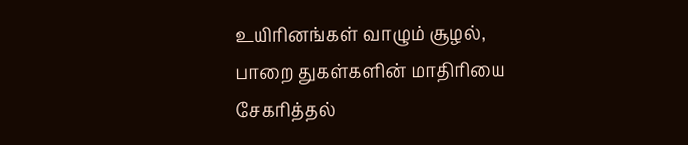உயிரினங்கள் வாழும் சூழல், பாறை துகள்களின் மாதிரியை சேகரித்தல்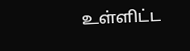உள்ளிட்ட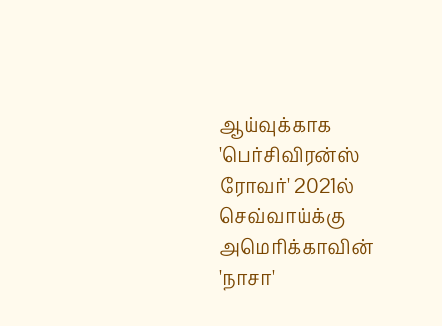ஆய்வுக்காக 'பெர்சிவிரன்ஸ் ரோவர்' 2021ல் செவ்வாய்க்கு அமெரிக்காவின் 'நாசா'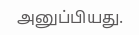அனுப்பியது.